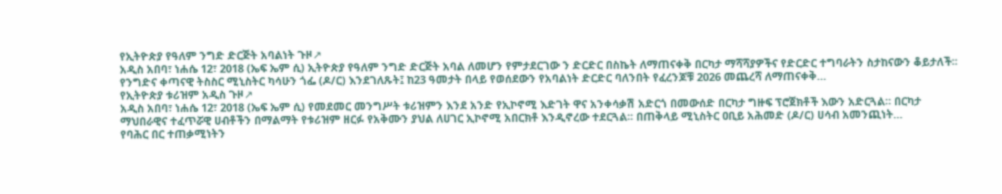የኢትዮጵያ የዓለም ንግድ ድርጅት አባልነት ጉዞ↗
አዲስ አበባ፣ ነሐሴ 12፣ 2018 (ኤፍ ኤም ሲ) ኢትዮጵያ የዓለም ንግድ ድርጅት አባል ለመሆን የምታደርገው ን ድርድር በስኬት ለማጠናቀቅ በርካታ ማሻሻያዎችና የድርድር ተግባራትን ስታከናውን ቆይታለች፡፡ የንግድና ቀጣናዊ ትስስር ሚኒስትር ካሳሁን ጎፌ (ዶ/ር) እንደገለጹት፤ ከ23 ዓመታት በላይ የወሰደውን የአባልነት ድርድር ባለንበት የፈረንጆቹ 2026 መጨረሻ ለማጠናቀቅ…
የኢትዮጵያ ቱሪዝም አዲስ ጉዞ↗
አዲስ አበባ፣ ነሐሴ 12፣ 2018 (ኤፍ ኤም ሲ) የመደመር መንግሥት ቱሪዝምን እንደ አንድ የኢኮኖሚ እድገት ዋና አንቀሳቃሽ አድርጎ በመውሰድ በርካታ ግዙፍ ፕሮጀክቶች እውን አድርጓል። በርካታ ማህበራዊና ተፈጥሯዊ ሀብቶችን በማልማት የቱሪዝም ዘርፉ የአቅሙን ያህል ለሀገር ኢኮኖሚ አበርክቶ እንዲኖረው ተደርጓል፡፡ በጠቅላይ ሚኒስትር ዐቢይ አሕመድ (ዶ/ር) ሀሳብ አመንጪነት…
የባሕር በር ተጠቃሚነትን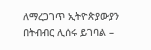ለማረጋገጥ ኢትዮጵያውያን በትብብር ሊሰሩ ይገባል –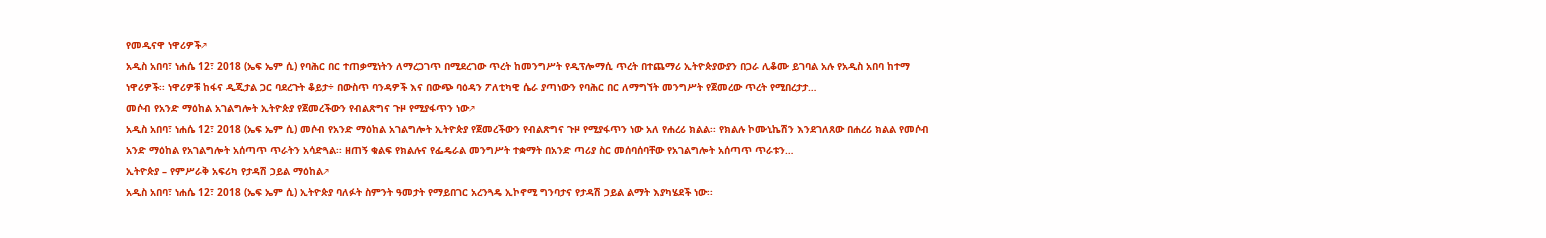የመዲናዋ ነዋሪዎች↗
አዲስ አበባ፣ ነሐሴ 12፣ 2018 (ኤፍ ኤም ሲ) የባሕር በር ተጠቃሚነትን ለማረጋገጥ በሚደረገው ጥረት ከመንግሥት የዲፕሎማሲ ጥረት በተጨማሪ ኢትዮጵያውያን በጋራ ሊቆሙ ይገባል አሉ የአዲስ አበባ ከተማ ነዋሪዎች፡፡ ነዋሪዎቹ ከፋና ዲጂታል ጋር ባደረጉት ቆይታ÷ በውስጥ ባንዳዎች እና በውጭ ባዕዳን ፖለቲካዊ ሴራ ያጣነውን የባሕር በር ለማግኘት መንግሥት የጀመረው ጥረት የሚበረታታ…
መሶብ የአንድ ማዕከል አገልግሎት ኢትዮጵያ የጀመረችውን የብልጽግና ጉዞ የሚያፋጥን ነው↗
አዲስ አበባ፣ ነሐሴ 12፣ 2018 (ኤፍ ኤም ሲ) መሶብ የአንድ ማዕከል አገልግሎት ኢትዮጵያ የጀመረችውን የብልጽግና ጉዞ የሚያፋጥን ነው አለ የሐረሪ ክልል፡፡ የክልሉ ኮሙኒኬሽን እንደገለጸው በሐረሪ ክልል የመሶብ አንድ ማዕከል የአገልግሎት አሰጣጥ ጥራትን አሳድጓል፡፡ ዘጠኝ ቁልፍ የክልሉና የፌዴራል መንግሥት ተቋማት በአንድ ጣሪያ ስር መሰባሰባቸው የአገልግሎት አሰጣጥ ጥራቱን…
ኢትዮጵያ – የምሥራቅ አፍሪካ የታዳሽ ኃይል ማዕከል↗
አዲስ አበባ፣ ነሐሴ 12፣ 2018 (ኤፍ ኤም ሲ) ኢትዮጵያ ባለፉት ስምንት ዓመታት የማይበገር አረንጓዴ ኢኮኖሚ ግንባታና የታዳሽ ኃይል ልማት እያካሄደች ነው፡፡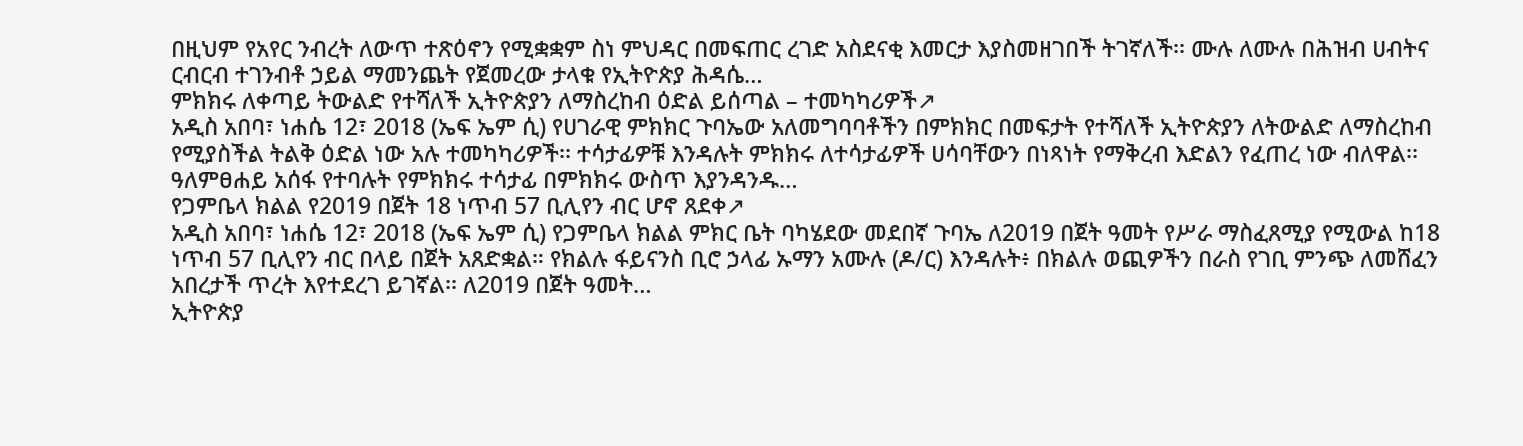በዚህም የአየር ንብረት ለውጥ ተጽዕኖን የሚቋቋም ስነ ምህዳር በመፍጠር ረገድ አስደናቂ እመርታ እያስመዘገበች ትገኛለች፡፡ ሙሉ ለሙሉ በሕዝብ ሀብትና ርብርብ ተገንብቶ ኃይል ማመንጨት የጀመረው ታላቁ የኢትዮጵያ ሕዳሴ…
ምክክሩ ለቀጣይ ትውልድ የተሻለች ኢትዮጵያን ለማስረከብ ዕድል ይሰጣል – ተመካካሪዎች↗
አዲስ አበባ፣ ነሐሴ 12፣ 2018 (ኤፍ ኤም ሲ) የሀገራዊ ምክክር ጉባኤው አለመግባባቶችን በምክክር በመፍታት የተሻለች ኢትዮጵያን ለትውልድ ለማስረከብ የሚያስችል ትልቅ ዕድል ነው አሉ ተመካካሪዎች፡፡ ተሳታፊዎቹ እንዳሉት ምክክሩ ለተሳታፊዎች ሀሳባቸውን በነጻነት የማቅረብ እድልን የፈጠረ ነው ብለዋል፡፡ ዓለምፀሐይ አሰፋ የተባሉት የምክክሩ ተሳታፊ በምክክሩ ውስጥ እያንዳንዱ…
የጋምቤላ ክልል የ2019 በጀት 18 ነጥብ 57 ቢሊየን ብር ሆኖ ጸደቀ↗
አዲስ አበባ፣ ነሐሴ 12፣ 2018 (ኤፍ ኤም ሲ) የጋምቤላ ክልል ምክር ቤት ባካሄደው መደበኛ ጉባኤ ለ2019 በጀት ዓመት የሥራ ማስፈጸሚያ የሚውል ከ18 ነጥብ 57 ቢሊየን ብር በላይ በጀት አጸድቋል። የክልሉ ፋይናንስ ቢሮ ኃላፊ ኡማን አሙሉ (ዶ/ር) እንዳሉት፥ በክልሉ ወጪዎችን በራስ የገቢ ምንጭ ለመሸፈን አበረታች ጥረት እየተደረገ ይገኛል፡፡ ለ2019 በጀት ዓመት…
ኢትዮጵያ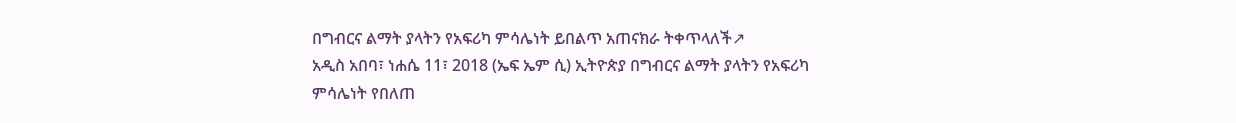በግብርና ልማት ያላትን የአፍሪካ ምሳሌነት ይበልጥ አጠናክራ ትቀጥላለች↗
አዲስ አበባ፣ ነሐሴ 11፣ 2018 (ኤፍ ኤም ሲ) ኢትዮጵያ በግብርና ልማት ያላትን የአፍሪካ ምሳሌነት የበለጠ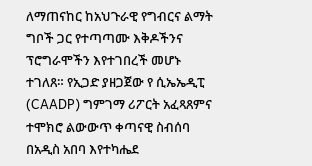ለማጠናከር ከአህጉራዊ የግብርና ልማት ግቦች ጋር የተጣጣሙ እቅዶችንና ፕሮግራሞችን እየተገበረች መሆኑ ተገለጸ። የኢጋድ ያዘጋጀው የ ሲኤኤዲፒ (CAADP) ግምገማ ሪፖርት አፈጻጸምና ተሞክሮ ልውውጥ ቀጣናዊ ስብሰባ በአዲስ አበባ እየተካሔደ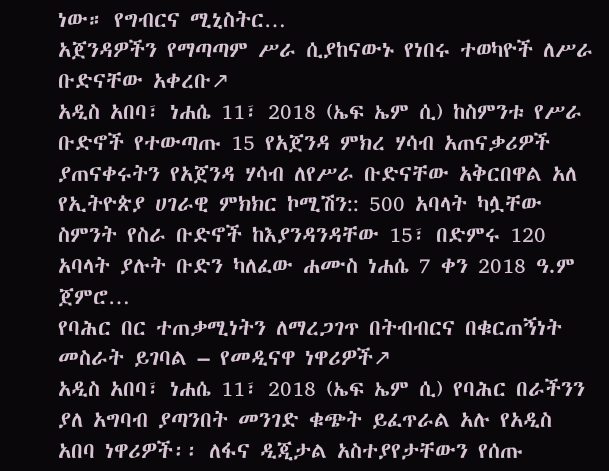ነው። የግብርና ሚኒስትር…
አጀንዳዎችን የማጣጣም ሥራ ሲያከናውኑ የነበሩ ተወካዮች ለሥራ ቡድናቸው አቀረቡ↗
አዲስ አበባ፣ ነሐሴ 11፣ 2018 (ኤፍ ኤም ሲ) ከስምንቱ የሥራ ቡድኖች የተውጣጡ 15 የአጀንዳ ምክረ ሃሳብ አጠናቃሪዎች ያጠናቀሩትን የአጀንዳ ሃሳብ ለየሥራ ቡድናቸው አቅርበዋል አለ የኢትዮጵያ ሀገራዊ ምክክር ኮሚሽን:: 500 አባላት ካሏቸው ስምንት የስራ ቡድኖች ከእያንዳንዳቸው 15፣ በድምሩ 120 አባላት ያሉት ቡድን ካለፈው ሐሙስ ነሐሴ 7 ቀን 2018 ዓ.ም ጀምሮ…
የባሕር በር ተጠቃሚነትን ለማረጋገጥ በትብብርና በቁርጠኝነት መስራት ይገባል – የመዲናዋ ነዋሪዎች↗
አዲስ አበባ፣ ነሐሴ 11፣ 2018 (ኤፍ ኤም ሲ) የባሕር በራችንን ያለ አግባብ ያጣንበት መንገድ ቁጭት ይፈጥራል አሉ የአዲስ አበባ ነዋሪዎች፡፡ ለፋና ዲጂታል አስተያየታቸውን የሰጡ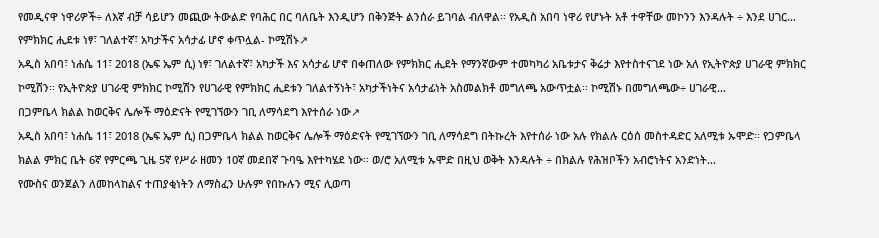የመዲናዋ ነዋሪዎች÷ ለእኛ ብቻ ሳይሆን መጪው ትውልድ የባሕር በር ባለቤት እንዲሆን በቅንጅት ልንሰራ ይገባል ብለዋል፡፡ የአዲስ አበባ ነዋሪ የሆኑት አቶ ተዋቸው መኮንን እንዳሉት ÷ እንደ ሀገር…
የምክክር ሒደቱ ነፃ፣ ገለልተኛ፣ አካታችና አሳታፊ ሆኖ ቀጥሏል- ኮሚሽኑ↗
አዲስ አበባ፣ ነሐሴ 11፣ 2018 (ኤፍ ኤም ሲ) ነፃ፣ ገለልተኛ፣ አካታች እና አሳታፊ ሆኖ በቀጠለው የምክክር ሒደት የማንኛውም ተመካካሪ አቤቱታና ቅሬታ እየተስተናገደ ነው አለ የኢትዮጵያ ሀገራዊ ምክክር ኮሚሽን፡፡ የኢትዮጵያ ሀገራዊ ምክክር ኮሚሽን የሀገራዊ የምክክር ሒደቱን ገለልተኝነት፣ አካታችነትና አሳታፊነት አስመልክቶ መግለጫ አውጥቷል፡፡ ኮሚሽኑ በመግለጫው÷ ሀገራዊ…
በጋምቤላ ክልል ከወርቅና ሌሎች ማዕድናት የሚገኘውን ገቢ ለማሳደግ እየተሰራ ነው↗
አዲስ አበባ፣ ነሐሴ 11፣ 2018 (ኤፍ ኤም ሲ) በጋምቤላ ክልል ከወርቅና ሌሎች ማዕድናት የሚገኘውን ገቢ ለማሳደግ በትኩረት እየተሰራ ነው አሉ የክልሉ ርዕሰ መስተዳድር አለሚቱ ኡሞድ፡፡ የጋምቤላ ክልል ምክር ቤት 6ኛ የምርጫ ጊዜ 5ኛ የሥራ ዘመን 10ኛ መደበኛ ጉባዔ እየተካሄደ ነው፡፡ ወ/ሮ አለሚቱ ኡሞድ በዚህ ወቅት እንዳሉት ÷ በክልሉ የሕዝቦችን አብሮነትና አንድነት…
የሙስና ወንጀልን ለመከላከልና ተጠያቂነትን ለማስፈን ሁሉም የበኩሉን ሚና ሊወጣ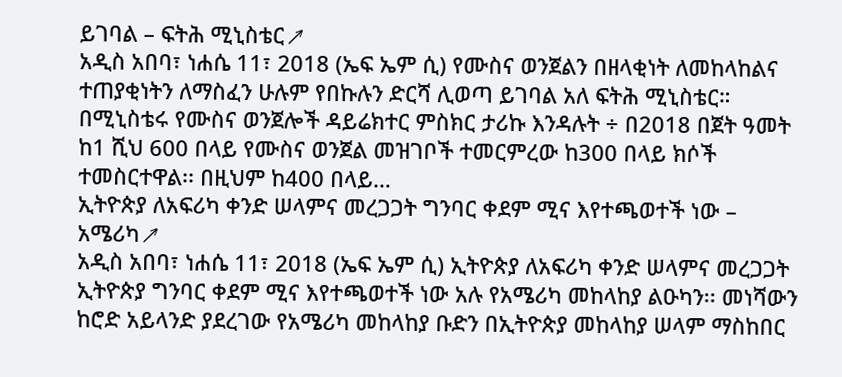ይገባል – ፍትሕ ሚኒስቴር↗
አዲስ አበባ፣ ነሐሴ 11፣ 2018 (ኤፍ ኤም ሲ) የሙስና ወንጀልን በዘላቂነት ለመከላከልና ተጠያቂነትን ለማስፈን ሁሉም የበኩሉን ድርሻ ሊወጣ ይገባል አለ ፍትሕ ሚኒስቴር። በሚኒስቴሩ የሙስና ወንጀሎች ዳይሬክተር ምስክር ታሪኩ እንዳሉት ÷ በ2018 በጀት ዓመት ከ1 ሺህ 600 በላይ የሙስና ወንጀል መዝገቦች ተመርምረው ከ300 በላይ ክሶች ተመስርተዋል፡፡ በዚህም ከ400 በላይ…
ኢትዮጵያ ለአፍሪካ ቀንድ ሠላምና መረጋጋት ግንባር ቀደም ሚና እየተጫወተች ነው – አሜሪካ↗
አዲስ አበባ፣ ነሐሴ 11፣ 2018 (ኤፍ ኤም ሲ) ኢትዮጵያ ለአፍሪካ ቀንድ ሠላምና መረጋጋት ኢትዮጵያ ግንባር ቀደም ሚና እየተጫወተች ነው አሉ የአሜሪካ መከላከያ ልዑካን፡፡ መነሻውን ከሮድ አይላንድ ያደረገው የአሜሪካ መከላከያ ቡድን በኢትዮጵያ መከላከያ ሠላም ማስከበር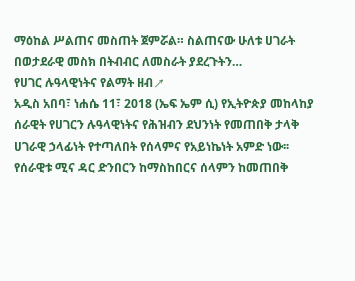ማዕከል ሥልጠና መስጠት ጀምሯል። ስልጠናው ሁለቱ ሀገራት በወታደራዊ መስክ በትብብር ለመስራት ያደረጉትን…
የሀገር ሉዓላዊነትና የልማት ዘብ↗
አዲስ አበባ፣ ነሐሴ 11፣ 2018 (ኤፍ ኤም ሲ) የኢትዮጵያ መከላከያ ሰራዊት የሀገርን ሉዓላዊነትና የሕዝብን ደህንነት የመጠበቅ ታላቅ ሀገራዊ ኃላፊነት የተጣለበት የሰላምና የአይነኬነት አምድ ነው፡፡ የሰራዊቱ ሚና ዳር ድንበርን ከማስከበርና ሰላምን ከመጠበቅ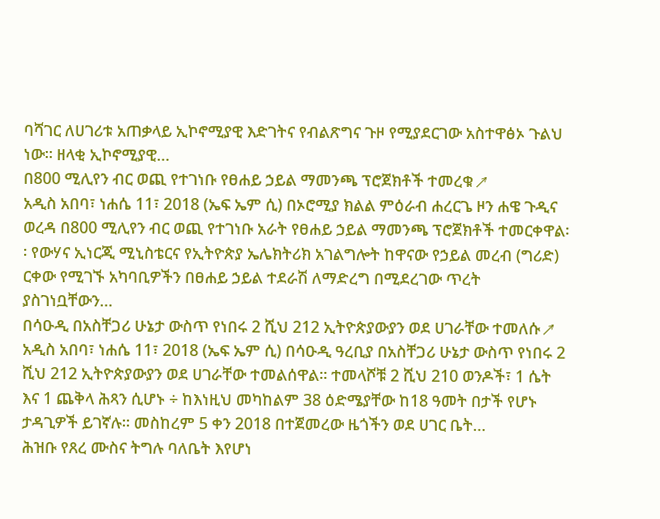ባሻገር ለሀገሪቱ አጠቃላይ ኢኮኖሚያዊ እድገትና የብልጽግና ጉዞ የሚያደርገው አስተዋፅኦ ጉልህ ነው። ዘላቂ ኢኮኖሚያዊ…
በ800 ሚሊየን ብር ወጪ የተገነቡ የፀሐይ ኃይል ማመንጫ ፕሮጀክቶች ተመረቁ↗
አዲስ አበባ፣ ነሐሴ 11፣ 2018 (ኤፍ ኤም ሲ) በኦሮሚያ ክልል ምዕራብ ሐረርጌ ዞን ሐዌ ጉዲና ወረዳ በ800 ሚሊየን ብር ወጪ የተገነቡ አራት የፀሐይ ኃይል ማመንጫ ፕሮጀክቶች ተመርቀዋል፡፡ የውሃና ኢነርጂ ሚኒስቴርና የኢትዮጵያ ኤሌክትሪክ አገልግሎት ከዋናው የኃይል መረብ (ግሪድ) ርቀው የሚገኙ አካባቢዎችን በፀሐይ ኃይል ተደራሽ ለማድረግ በሚደረገው ጥረት ያስገነቧቸውን…
በሳዑዲ በአስቸጋሪ ሁኔታ ውስጥ የነበሩ 2 ሺህ 212 ኢትዮጵያውያን ወደ ሀገራቸው ተመለሱ↗
አዲስ አበባ፣ ነሐሴ 11፣ 2018 (ኤፍ ኤም ሲ) በሳዑዲ ዓረቢያ በአስቸጋሪ ሁኔታ ውስጥ የነበሩ 2 ሺህ 212 ኢትዮጵያውያን ወደ ሀገራቸው ተመልሰዋል፡፡ ተመላሾቹ 2 ሺህ 210 ወንዶች፣ 1 ሴት እና 1 ጨቅላ ሕጻን ሲሆኑ ÷ ከእነዚህ መካከልም 38 ዕድሜያቸው ከ18 ዓመት በታች የሆኑ ታዳጊዎች ይገኛሉ። መስከረም 5 ቀን 2018 በተጀመረው ዜጎችን ወደ ሀገር ቤት…
ሕዝቡ የጸረ ሙስና ትግሉ ባለቤት እየሆነ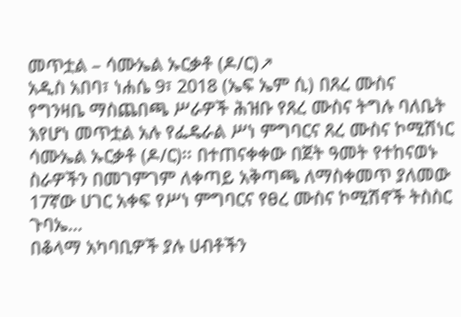መጥቷል – ሳሙኤል ኡርቃቶ (ዶ/ር)↗
አዲስ አበባ፣ ነሐሴ 9፣ 2018 (ኤፍ ኤም ሲ) በጸረ ሙስና የግንዛቤ ማስጨበጫ ሥራዎች ሕዝቡ የጸረ ሙስና ትግሉ ባለቤት እየሆነ መጥቷል አሉ የፌዴራል ሥነ ምግባርና ጸረ ሙስና ኮሚሽነር ሳሙኤል ኡርቃቶ (ዶ/ር)፡፡ በተጠናቀቀው በጀት ዓመት የተከናወኑ ስራዎችን በመገምገም ለቀጣይ አቅጣጫ ለማስቀመጥ ያለመው 17ኛው ሀገር አቀፍ የሥነ ምግባርና የፀረ ሙስና ኮሚሽኖች ትስስር ጉባኤ…
በቆላማ አካባቢዎች ያሉ ሀብቶችን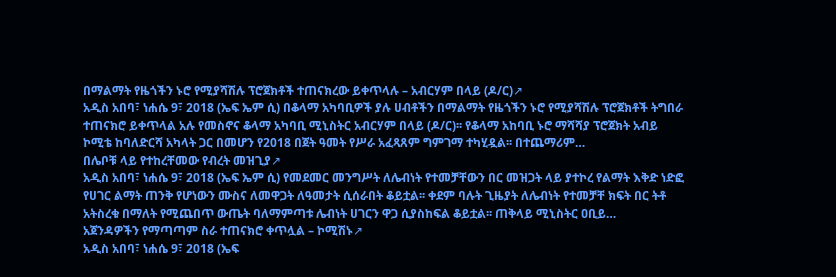በማልማት የዜጎችን ኑሮ የሚያሻሽሉ ፕሮጀክቶች ተጠናክረው ይቀጥላሉ – አብርሃም በላይ (ዶ/ር)↗
አዲስ አበባ፣ ነሐሴ 9፣ 2018 (ኤፍ ኤም ሲ) በቆላማ አካባቢዎች ያሉ ሀብቶችን በማልማት የዜጎችን ኑሮ የሚያሻሽሉ ፕሮጀክቶች ትግበራ ተጠናክሮ ይቀጥላል አሉ የመስኖና ቆላማ አካባቢ ሚኒስትር አብርሃም በላይ (ዶ/ር)፡፡ የቆላማ አከባቢ ኑሮ ማሻሻያ ፕሮጀክት አብይ ኮሚቴ ከባለድርሻ አካላት ጋር በመሆን የ2018 በጀት ዓመት የሥራ አፈጻጸም ግምገማ ተካሂዷል፡፡ በተጨማሪም…
በሌቦቹ ላይ የተከረቸመው የብረት መዝጊያ↗
አዲስ አበባ፣ ነሐሴ 9፣ 2018 (ኤፍ ኤም ሲ) የመደመር መንግሥት ለሌብነት የተመቻቸውን በር መዝጋት ላይ ያተኮረ የልማት እቅድ ነድፎ የሀገር ልማት ጠንቅ የሆነውን ሙስና ለመዋጋት ለዓመታት ሲሰራበት ቆይቷል፡፡ ቀደም ባሉት ጊዜያት ለሌብነት የተመቻቸ ክፍት በር ትቶ አትስረቁ በማለት የሚጨበጥ ውጤት ባለማምጣቱ ሌብነት ሀገርን ዋጋ ሲያስከፍል ቆይቷል፡፡ ጠቅላይ ሚኒስትር ዐቢይ…
አጀንዳዎችን የማጣጣም ስራ ተጠናክሮ ቀጥሏል – ኮሚሽኑ↗
አዲስ አበባ፣ ነሐሴ 9፣ 2018 (ኤፍ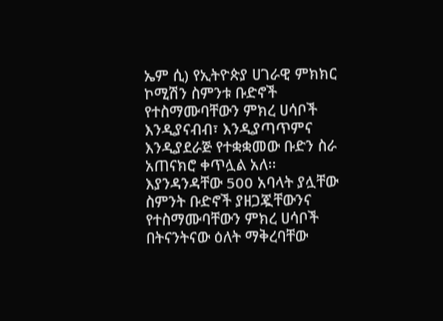ኤም ሲ) የኢትዮጵያ ሀገራዊ ምክክር ኮሚሽን ስምንቱ ቡድኖች የተስማሙባቸውን ምክረ ሀሳቦች እንዲያናብብ፣ እንዲያጣጥምና እንዲያደራጅ የተቋቋመው ቡድን ስራ አጠናክሮ ቀጥሏል አለ፡፡ እያንዳንዳቸው 500 አባላት ያሏቸው ስምንት ቡድኖች ያዘጋጇቸውንና የተስማሙባቸውን ምክረ ሀሳቦች በትናንትናው ዕለት ማቅረባቸው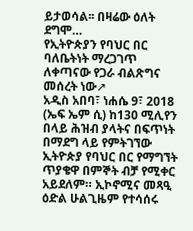ይታወሳል፡፡ በዛሬው ዕለት ደግሞ…
የኢትዮጵያን የባህር በር ባለቤትነት ማረጋገጥ ለቀጣናው የጋራ ብልጽግና መሰረት ነው↗
አዲስ አበባ፣ ነሐሴ 9፣ 2018 (ኤፍ ኤም ሲ) ከ130 ሚሊየን በላይ ሕዝብ ያላትና በፍጥነት በማደግ ላይ የምትገኘው ኢትዮጵያ የባህር በር የማግኘት ጥያቄዋ በምኞት ብቻ የሚቀር አይደለም። ኢኮኖሚና መጻዒ ዕድል ሁልጊዜም የተሳሰሩ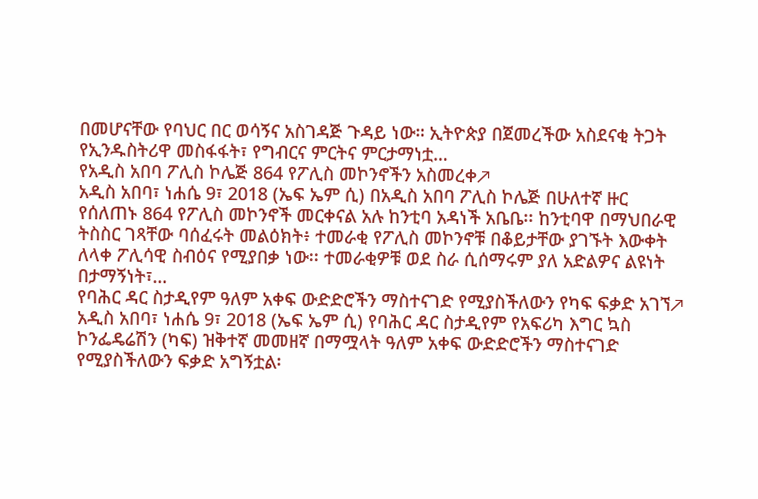በመሆናቸው የባህር በር ወሳኝና አስገዳጅ ጉዳይ ነው። ኢትዮጵያ በጀመረችው አስደናቂ ትጋት የኢንዱስትሪዋ መስፋፋት፣ የግብርና ምርትና ምርታማነቷ…
የአዲስ አበባ ፖሊስ ኮሌጅ 864 የፖሊስ መኮንኖችን አስመረቀ↗
አዲስ አበባ፣ ነሐሴ 9፣ 2018 (ኤፍ ኤም ሲ) በአዲስ አበባ ፖሊስ ኮሌጅ በሁለተኛ ዙር የሰለጠኑ 864 የፖሊስ መኮንኖች መርቀናል አሉ ከንቲባ አዳነች አቤቤ፡፡ ከንቲባዋ በማህበራዊ ትስስር ገጻቸው ባሰፈሩት መልዕክት፥ ተመራቂ የፖሊስ መኮንኖቹ በቆይታቸው ያገኙት እውቀት ለላቀ ፖሊሳዊ ስብዕና የሚያበቃ ነው፡፡ ተመራቂዎቹ ወደ ስራ ሲሰማሩም ያለ አድልዎና ልዩነት በታማኝነት፣…
የባሕር ዳር ስታዲየም ዓለም አቀፍ ውድድሮችን ማስተናገድ የሚያስችለውን የካፍ ፍቃድ አገኘ↗
አዲስ አበባ፣ ነሐሴ 9፣ 2018 (ኤፍ ኤም ሲ) የባሕር ዳር ስታዲየም የአፍሪካ እግር ኳስ ኮንፌዴሬሽን (ካፍ) ዝቅተኛ መመዘኛ በማሟላት ዓለም አቀፍ ውድድሮችን ማስተናገድ የሚያስችለውን ፍቃድ አግኝቷል፡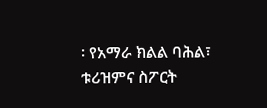፡ የአማራ ክልል ባሕል፣ ቱሪዝምና ስፖርት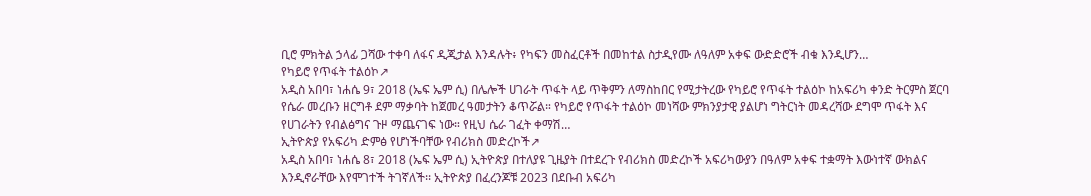ቢሮ ምክትል ኃላፊ ጋሻው ተቀባ ለፋና ዲጂታል እንዳሉት፥ የካፍን መስፈርቶች በመከተል ስታዲየሙ ለዓለም አቀፍ ውድድሮች ብቁ እንዲሆን…
የካይሮ የጥፋት ተልዕኮ↗
አዲስ አበባ፣ ነሐሴ 9፣ 2018 (ኤፍ ኤም ሲ) በሌሎች ሀገራት ጥፋት ላይ ጥቅምን ለማስከበር የሚታትረው የካይሮ የጥፋት ተልዕኮ ከአፍሪካ ቀንድ ትርምስ ጀርባ የሴራ መረቡን ዘርግቶ ደም ማቃባት ከጀመረ ዓመታትን ቆጥሯል። የካይሮ የጥፋት ተልዕኮ መነሻው ምክንያታዊ ያልሆነ ግትርነት መዳረሻው ደግሞ ጥፋት እና የሀገራትን የብልፅግና ጉዞ ማጨናገፍ ነው። የዚህ ሴራ ገፈት ቀማሽ…
ኢትዮጵያ የአፍሪካ ድምፅ የሆነችባቸው የብሪክስ መድረኮች↗
አዲስ አበባ፣ ነሐሴ 8፣ 2018 (ኤፍ ኤም ሲ) ኢትዮጵያ በተለያዩ ጊዜያት በተደረጉ የብሪክስ መድረኮች አፍሪካውያን በዓለም አቀፍ ተቋማት እውነተኛ ውክልና እንዲኖራቸው እየሞገተች ትገኛለች፡፡ ኢትዮጵያ በፈረንጆቹ 2023 በደቡብ አፍሪካ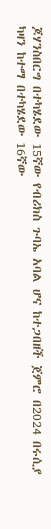ጆሃንስበርግ በተካሄደው 15ኛው የብሪክስ ጉባኤ አባል ሆና ከተጋበዘች ጀምሮ በ2024 በሩሲያ ካዛን ከተማ በተካሄደው 16ኛው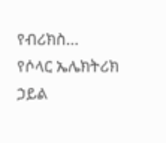የብሪክስ…
የሶላር ኤሌክትሪክ ኃይል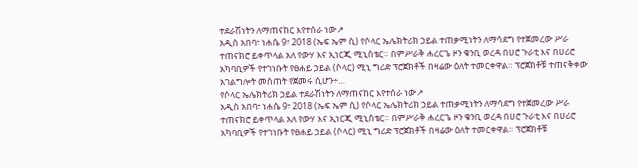ተደራሽነትን ለማጠናከር እየተሰራ ነው↗
አዲስ አበባ፣ ነሐሴ 9፣ 2018 (ኤፍ ኤም ሲ) የሶላር ኤሌክትሪክ ኃይል ተጠቃሚነትን ለማሳደግ የተጀመረው ሥራ ተጠናክሮ ይቀጥላል አለ የውሃ እና ኢነርጂ ሚኒስቴር። በምሥራቅ ሐረርጌ ዞን ቁንቢ ወረዳ በሀሮ ጉራቲ እና በሀሪሮ አካባቢዎች የተገነቡት የፀሐይ ኃይል (ሶላር) ሚኒ ግሪድ ፕሮጀክቶች በዛሬው ዕለት ተመርቀዋል። ፕሮጀክቶቹ ተጠናቅቀው አገልግሎት መስጠት የጀመሩ ሲሆን÷…
የሶላር ኤሌክትሪክ ኃይል ተደራሽነትን ለማጠናከር እየተሰራ ነው↗
አዲስ አበባ፣ ነሐሴ 9፣ 2018 (ኤፍ ኤም ሲ) የሶላር ኤሌክትሪክ ኃይል ተጠቃሚነትን ለማሳደግ የተጀመረው ሥራ ተጠናክሮ ይቀጥላል አለ የውሃ እና ኢነርጂ ሚኒስቴር። በምሥራቅ ሐረርጌ ዞን ቁንቢ ወረዳ በሀሮ ጉራቲ እና በሀሪሮ አካባቢዎች የተገነቡት የፀሐይ ኃይል (ሶላር) ሚኒ ግሪድ ፕሮጀክቶች በዛሬው ዕለት ተመርቀዋል። ፕሮጀክቶቹ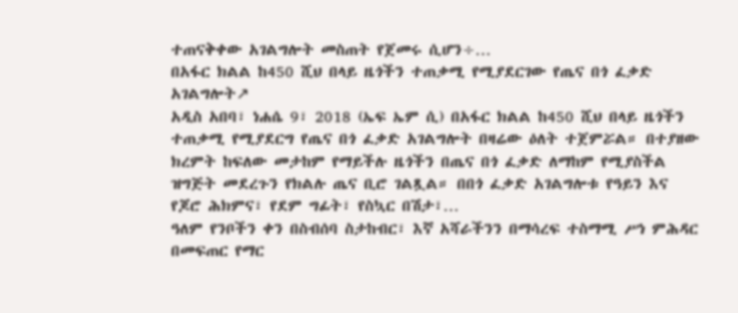ተጠናቅቀው አገልግሎት መስጠት የጀመሩ ሲሆን÷…
በአፋር ክልል ከ450 ሺህ በላይ ዜጎችን ተጠቃሚ የሚያደርገው የጤና በጎ ፈቃድ አገልግሎት↗
አዲስ አበባ፣ ነሐሴ 9፣ 2018 (ኤፍ ኤም ሲ) በአፋር ክልል ከ450 ሺህ በላይ ዜጎችን ተጠቃሚ የሚያደርግ የጤና በጎ ፈቃድ አገልግሎት በዛሬው ዕለት ተጀምሯል። በተያዘው ክረምት ከፍለው መታከም የማይችሉ ዜጎችን በጤና በጎ ፈቃድ ለማከም የሚያስችል ዝግጅት መደረጉን የክልሉ ጤና ቢሮ ገልጿል። በበጎ ፈቃድ አገልግሎቱ የዓይን እና የጆሮ ሕክምና፣ የደም ግፊት፣ የስኳር በሽታ፣…
ዓለም የንቦችን ቀን በስብሰባ ስታከብር፣ እኛ አሻራችንን በማሳረፍ ተስማሚ ሥነ ምሕዳር በመፍጠር የማር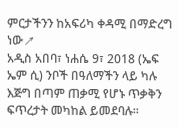ምርታችንን ከአፍሪካ ቀዳሚ በማድረግ ነው↗
አዲስ አበባ፣ ነሐሴ 9፣ 2018 (ኤፍ ኤም ሲ) ንቦች በዓለማችን ላይ ካሉ እጅግ በጣም ጠቃሚ የሆኑ ጥቃቅን ፍጥረታት መካከል ይመደባሉ።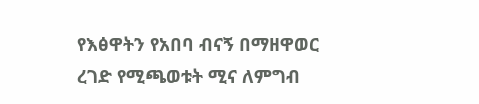የእፅዋትን የአበባ ብናኝ በማዘዋወር ረገድ የሚጫወቱት ሚና ለምግብ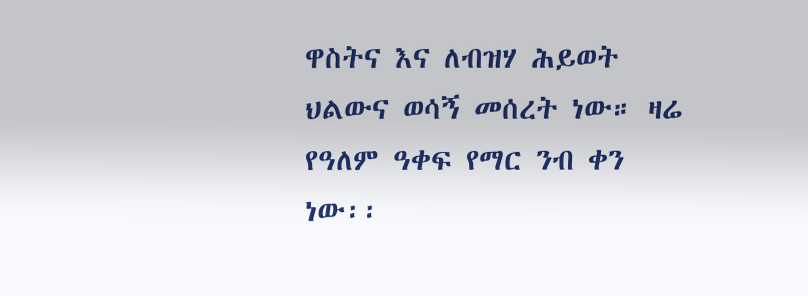ዋስትና እና ለብዝሃ ሕይወት ህልውና ወሳኝ መሰረት ነው። ዛሬ የዓለም ዓቀፍ የማር ንብ ቀን ነው፡፡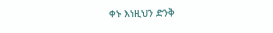ቀኑ እነዚህን ድንቅ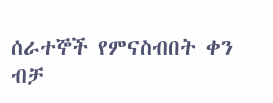ሰራተኞች የምናስብበት ቀን ብቻ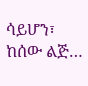ሳይሆን፣ ከሰው ልጅ…